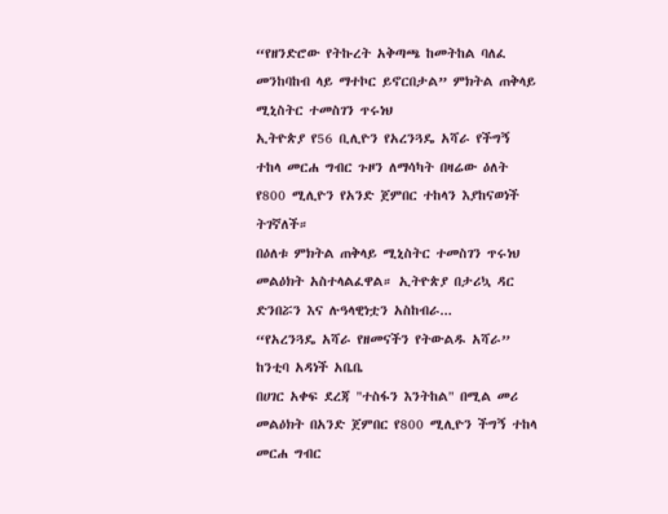“የዘንድሮው የትኩረት አቅጣጫ ከመትከል ባለፈ መንከባከብ ላይ ማተኮር ይኖርበታል” ምክትል ጠቅላይ ሚኒስትር ተመስገን ጥሩነህ
ኢትዮጵያ የ56 ቢሊዮን የአረንጓዴ አሻራ የችግኝ ተከላ መርሐ ግብር ጉዞን ለማሳካት በዛሬው ዕለት የ800 ሚሊዮን የአንድ ጀምበር ተከላን እያከናወነች ትገኛለች።
በዕለቱ ምክትል ጠቅላይ ሚኒስትር ተመስገን ጥሩነህ መልዕክት አስተላልፈዋል። ኢትዮጵያ በታሪኳ ዳር ድንበሯን እና ሉዓላዊነቷን አስከብራ...
“የአረንጓዴ አሻራ የዘመናችን የትውልዱ አሻራ” ከንቲባ አዳነች አቤቤ
በሀገር አቀፍ ደረጃ "ተስፋን እንትከል" በሚል መሪ መልዕክት በአንድ ጀምበር የ800 ሚሊዮን ችግኝ ተከላ መርሐ ግብር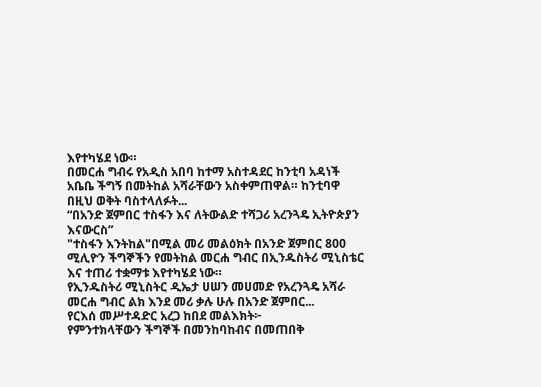እየተካሄደ ነው።
በመርሐ ግብሩ የአዲስ አበባ ከተማ አስተዳደር ከንቲባ አዳነች አቤቤ ችግኝ በመትከል አሻራቸውን አስቀምጠዋል። ከንቲባዋ በዚህ ወቅት ባስተላለፉት...
“በአንድ ጀምበር ተስፋን እና ለትውልድ ተሻጋሪ አረንጓዴ ኢትዮጵያን እናውርስ”
"ተስፋን እንትከል"በሚል መሪ መልዕክት በአንድ ጀምበር 800 ሚሊዮን ችግኞችን የመትከል መርሐ ግብር በኢንዱስትሪ ሚኒስቴር እና ተጠሪ ተቋማቱ እየተካሄደ ነው።
የኢንዱስትሪ ሚኒስትር ዲኤታ ሀሠን መሀመድ የአረንጓዴ አሻራ መርሐ ግብር ልክ እንደ መሪ ቃሉ ሁሉ በአንድ ጀምበር...
የርእሰ መሥተዳድር አረጋ ከበደ መልእክት፦
የምንተክላቸውን ችግኞች በመንከባከብና በመጠበቅ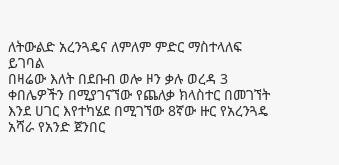ለትውልድ አረንጓዴና ለምለም ምድር ማስተላለፍ ይገባል
በዛሬው እለት በደቡብ ወሎ ዞን ቃሉ ወረዳ 3 ቀበሌዎችን በሚያገናኘው የጨለቃ ክላስተር በመገኘት እንደ ሀገር እየተካሄደ በሚገኘው 8ኛው ዙር የአረንጓዴ አሻራ የአንድ ጀንበር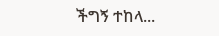ችግኝ ተከላ...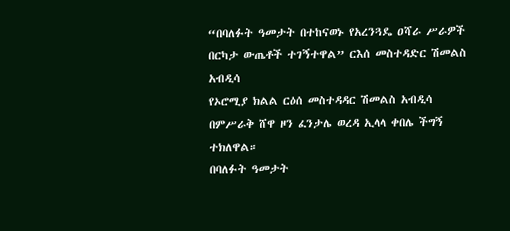“በባለፉት ዓመታት በተከናወኑ የአረንጓዴ ዐሻራ ሥራዎች በርካታ ውጤቶች ተገኝተዋል” ርእሰ መስተዳድር ሽመልስ አብዲሳ
የኦሮሚያ ክልል ርዕሰ መስተዳዳር ሽመልስ አብዲሳ በምሥራቅ ሸዋ ዞን ፈንታሌ ወረዳ ኢላላ ቀበሌ ችግኝ ተክለዋል።
በባለፉት ዓመታት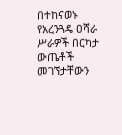በተከናወኑ የአረንጓዴ ዐሻራ ሥራዎች በርካታ ውጤቶች መገኘታቸውን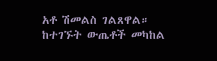አቶ ሽመልስ ገልጸዋል።
ከተገኙት ውጤቶች መካከል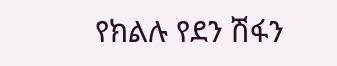የክልሉ የደን ሽፋን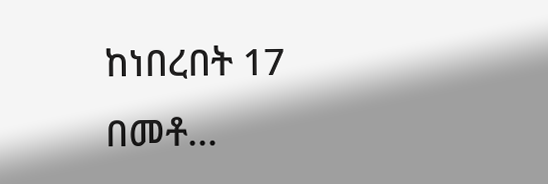ከነበረበት 17 በመቶ...